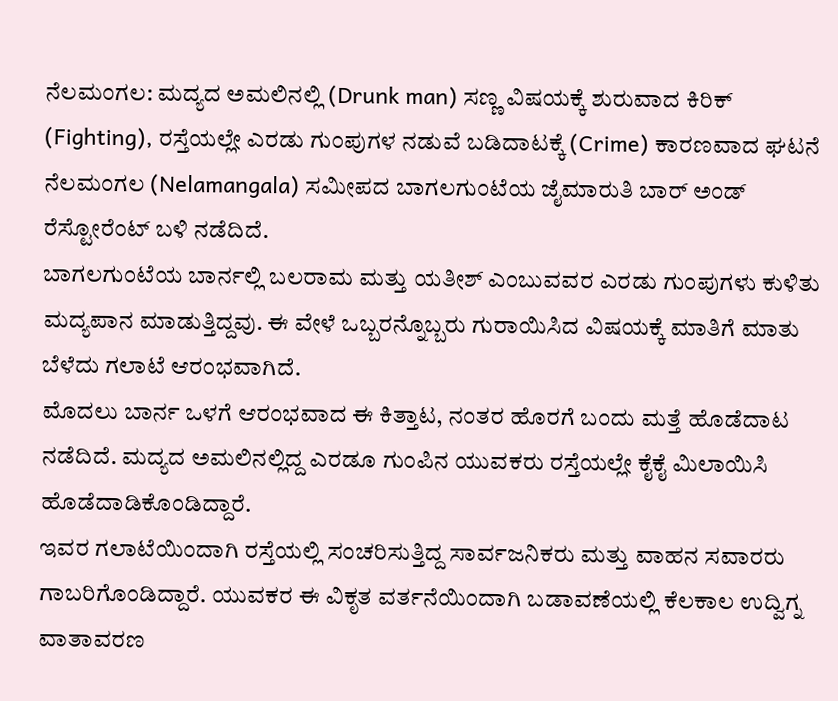ನೆಲಮಂಗಲ: ಮದ್ಯದ ಅಮಲಿನಲ್ಲಿ (Drunk man) ಸಣ್ಣ ವಿಷಯಕ್ಕೆ ಶುರುವಾದ ಕಿರಿಕ್ (Fighting), ರಸ್ತೆಯಲ್ಲೇ ಎರಡು ಗುಂಪುಗಳ ನಡುವೆ ಬಡಿದಾಟಕ್ಕೆ (Crime) ಕಾರಣವಾದ ಘಟನೆ ನೆಲಮಂಗಲ (Nelamangala) ಸಮೀಪದ ಬಾಗಲಗುಂಟೆಯ ಜೈಮಾರುತಿ ಬಾರ್ ಅಂಡ್ ರೆಸ್ಟೋರೆಂಟ್ ಬಳಿ ನಡೆದಿದೆ.
ಬಾಗಲಗುಂಟೆಯ ಬಾರ್ನಲ್ಲಿ ಬಲರಾಮ ಮತ್ತು ಯತೀಶ್ ಎಂಬುವವರ ಎರಡು ಗುಂಪುಗಳು ಕುಳಿತು ಮದ್ಯಪಾನ ಮಾಡುತ್ತಿದ್ದವು. ಈ ವೇಳೆ ಒಬ್ಬರನ್ನೊಬ್ಬರು ಗುರಾಯಿಸಿದ ವಿಷಯಕ್ಕೆ ಮಾತಿಗೆ ಮಾತು ಬೆಳೆದು ಗಲಾಟೆ ಆರಂಭವಾಗಿದೆ.
ಮೊದಲು ಬಾರ್ನ ಒಳಗೆ ಆರಂಭವಾದ ಈ ಕಿತ್ತಾಟ, ನಂತರ ಹೊರಗೆ ಬಂದು ಮತ್ತೆ ಹೊಡೆದಾಟ ನಡೆದಿದೆ. ಮದ್ಯದ ಅಮಲಿನಲ್ಲಿದ್ದ ಎರಡೂ ಗುಂಪಿನ ಯುವಕರು ರಸ್ತೆಯಲ್ಲೇ ಕೈಕೈ ಮಿಲಾಯಿಸಿ ಹೊಡೆದಾಡಿಕೊಂಡಿದ್ದಾರೆ.
ಇವರ ಗಲಾಟೆಯಿಂದಾಗಿ ರಸ್ತೆಯಲ್ಲಿ ಸಂಚರಿಸುತ್ತಿದ್ದ ಸಾರ್ವಜನಿಕರು ಮತ್ತು ವಾಹನ ಸವಾರರು ಗಾಬರಿಗೊಂಡಿದ್ದಾರೆ. ಯುವಕರ ಈ ವಿಕೃತ ವರ್ತನೆಯಿಂದಾಗಿ ಬಡಾವಣೆಯಲ್ಲಿ ಕೆಲಕಾಲ ಉದ್ವಿಗ್ನ ವಾತಾವರಣ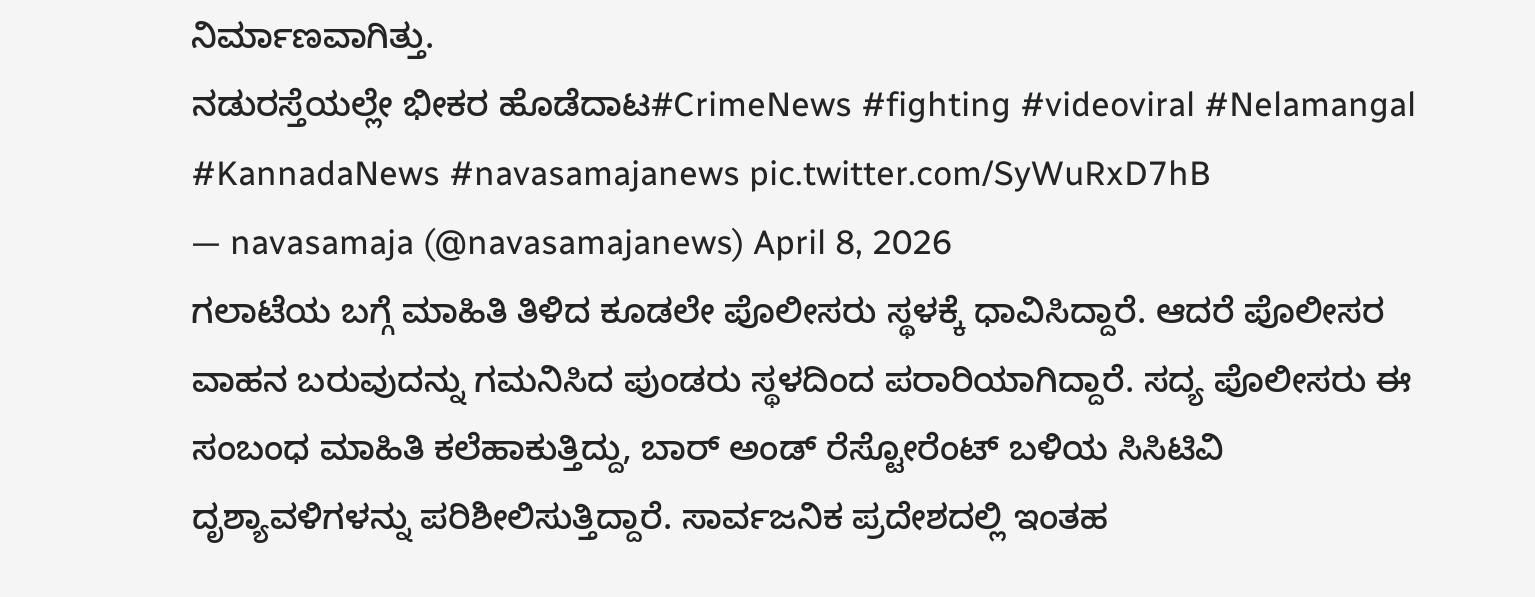ನಿರ್ಮಾಣವಾಗಿತ್ತು.
ನಡುರಸ್ತೆಯಲ್ಲೇ ಭೀಕರ ಹೊಡೆದಾಟ#CrimeNews #fighting #videoviral #Nelamangal #KannadaNews #navasamajanews pic.twitter.com/SyWuRxD7hB
— navasamaja (@navasamajanews) April 8, 2026
ಗಲಾಟೆಯ ಬಗ್ಗೆ ಮಾಹಿತಿ ತಿಳಿದ ಕೂಡಲೇ ಪೊಲೀಸರು ಸ್ಥಳಕ್ಕೆ ಧಾವಿಸಿದ್ದಾರೆ. ಆದರೆ ಪೊಲೀಸರ ವಾಹನ ಬರುವುದನ್ನು ಗಮನಿಸಿದ ಪುಂಡರು ಸ್ಥಳದಿಂದ ಪರಾರಿಯಾಗಿದ್ದಾರೆ. ಸದ್ಯ ಪೊಲೀಸರು ಈ ಸಂಬಂಧ ಮಾಹಿತಿ ಕಲೆಹಾಕುತ್ತಿದ್ದು, ಬಾರ್ ಅಂಡ್ ರೆಸ್ಟೋರೆಂಟ್ ಬಳಿಯ ಸಿಸಿಟಿವಿ ದೃಶ್ಯಾವಳಿಗಳನ್ನು ಪರಿಶೀಲಿಸುತ್ತಿದ್ದಾರೆ. ಸಾರ್ವಜನಿಕ ಪ್ರದೇಶದಲ್ಲಿ ಇಂತಹ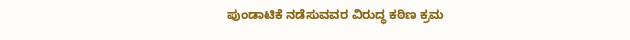ಪುಂಡಾಟಿಕೆ ನಡೆಸುವವರ ವಿರುದ್ಧ ಕಠಿಣ ಕ್ರಮ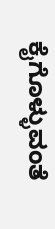ಕೈಗೊಳ್ಳುವಂತೆ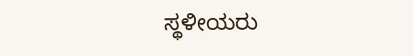ಸ್ಥಳೀಯರು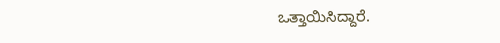ಒತ್ತಾಯಿಸಿದ್ದಾರೆ.